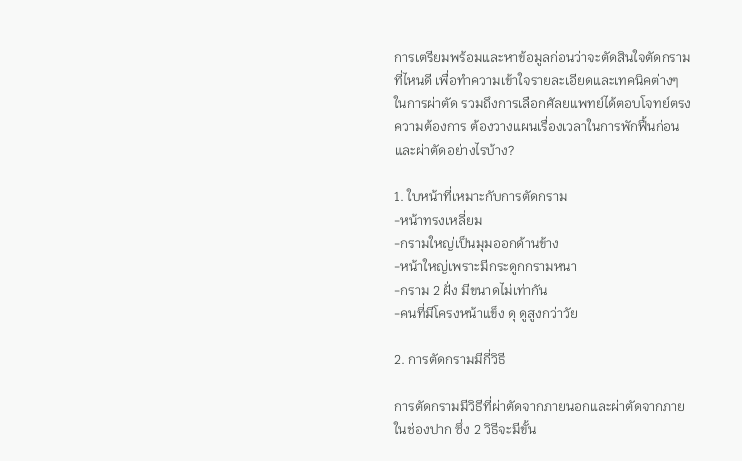การเตรียมพร้อมและหาข้อมูลก่อนว่าจะตัดสินใจตัดกราม ที่ไหนดี เพื่อทำความเข้าใจรายละเอียดและเทคนิคต่างๆ ในการผ่าตัด รวมถึงการเลือกศัลยแพทย์ได้ตอบโจทย์ตรงความต้องการ ต้องวางแผนเรื่องเวลาในการพักฟื้นก่อนและผ่าตัดอย่างไรบ้าง?

1. ใบหน้าที่เหมาะกับการตัดกราม
-หน้าทรงเหลี่ยม
-กรามใหญ่เป็นมุมออกด้านข้าง
-หน้าใหญ่เพราะมีกระดูกกรามหนา
-กราม 2 ฝั่ง มีขนาดไม่เท่ากัน
-คนที่มีโครงหน้าแข็ง ดุ ดูสูงกว่าวัย

2. การตัดกรามมีกี่วิธี

การตัดกรามมีวิธีที่ผ่าตัดจากภายนอกและผ่าตัดจากภายในช่องปาก ซึ่ง 2 วิธีจะมีขั้น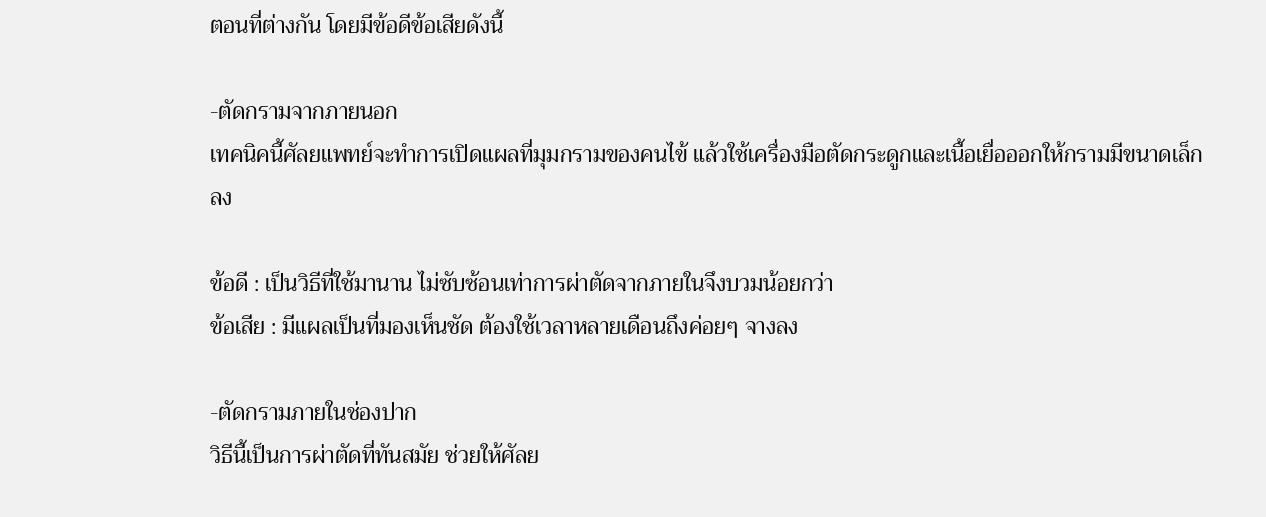ตอนที่ต่างกัน โดยมีข้อดีข้อเสียดังนี้

-ตัดกรามจากภายนอก
เทคนิคนี้ศัลยแพทย์จะทำการเปิดแผลที่มุมกรามของคนไข้ แล้วใช้เครื่องมือตัดกระดูกและเนื้อเยื่อออกให้กรามมีขนาดเล็กลง

ข้อดี : เป็นวิธีที่ใช้มานาน ไม่ซับซ้อนเท่าการผ่าตัดจากภายในจึงบวมน้อยกว่า
ข้อเสีย : มีแผลเป็นที่มองเห็นชัด ต้องใช้เวลาหลายเดือนถึงค่อยๆ จางลง

-ตัดกรามภายในช่องปาก
วิธีนี้เป็นการผ่าตัดที่ทันสมัย ช่วยให้ศัลย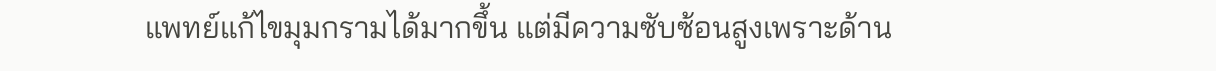แพทย์แก้ไขมุมกรามได้มากขึ้น แต่มีความซับซ้อนสูงเพราะด้าน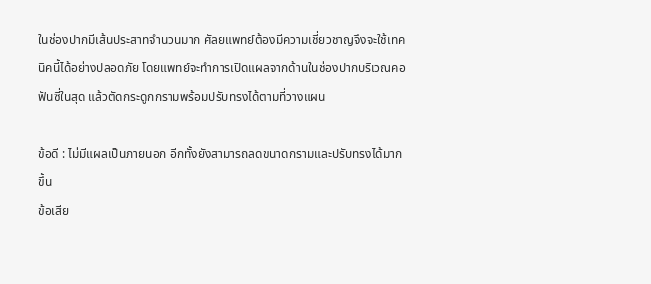ในช่องปากมีเส้นประสาทจำนวนมาก ศัลยแพทย์ต้องมีความเชี่ยวชาญจึงจะใช้เทคนิคนี้ได้อย่างปลอดภัย โดยแพทย์จะทำการเปิดแผลจากด้านในช่องปากบริเวณคอฟันซี่ในสุด แล้วตัดกระดูกกรามพร้อมปรับทรงได้ตามที่วางแผน

ข้อดี : ไม่มีแผลเป็นภายนอก อีกทั้งยังสามารถลดขนาดกรามและปรับทรงได้มากขึ้น
ข้อเสีย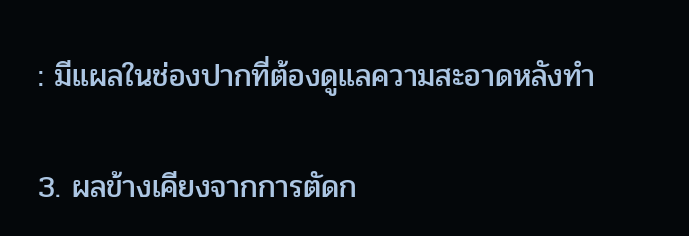: มีแผลในช่องปากที่ต้องดูแลความสะอาดหลังทำ

3. ผลข้างเคียงจากการตัดก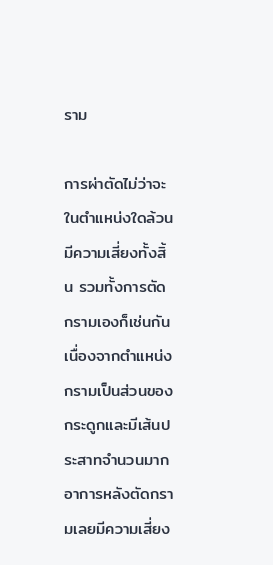ราม

การผ่าตัดไม่ว่าจะในตำแหน่งใดล้วนมีความเสี่ยงทั้งสิ้น รวมทั้งการตัดกรามเองก็เช่นกัน เนื่องจากตำแหน่งกรามเป็นส่วนของกระดูกและมีเส้นประสาทจำนวนมาก อาการหลังตัดกรามเลยมีความเสี่ยง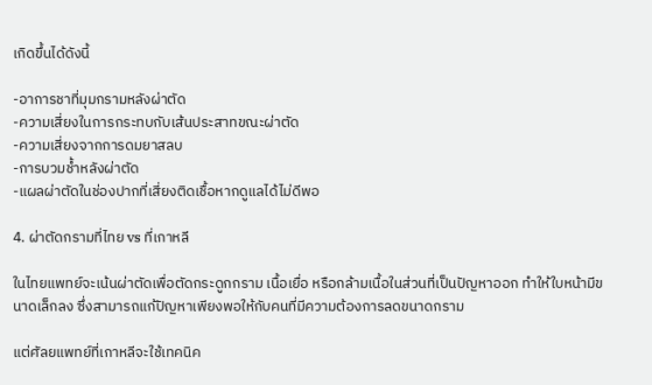เกิดขึ้นได้ดังนี้

-อาการชาที่มุมกรามหลังผ่าตัด
-ความเสี่ยงในการกระทบกับเส้นประสาทขณะผ่าตัด
-ความเสี่ยงจากการดมยาสลบ
-การบวมช้ำหลังผ่าตัด
-แผลผ่าตัดในช่องปากที่เสี่ยงติดเชื้อหากดูแลได้ไม่ดีพอ

4. ผ่าตัดกรามที่ไทย vs ที่เกาหลี

ในไทยแพทย์จะเน้นผ่าตัดเพื่อตัดกระดูกกราม เนื้อเยื่อ หรือกล้ามเนื้อในส่วนที่เป็นปัญหาออก ทำให้ใบหน้ามีขนาดเล็กลง ซึ่งสามารถแก้ปัญหาเพียงพอให้กับคนที่มีความต้องการลดขนาดกราม

แต่ศัลยแพทย์ที่เกาหลีจะใช้เทคนิค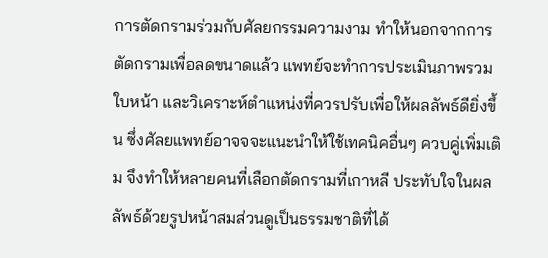การตัดกรามร่วมกับศัลยกรรมความงาม ทำให้นอกจากการตัดกรามเพื่อลดขนาดแล้ว แพทย์จะทำการประเมินภาพรวมใบหน้า และวิเคราะห์ตำแหน่งที่ควรปรับเพื่อให้ผลลัพธ์ดียิ่งขึ้น ซึ่งศัลยแพทย์อาจจจะแนะนำให้ใช้เทคนิคอื่นๆ ควบคู่เพิ่มเติม จึงทำให้หลายคนที่เลือกตัดกรามที่เกาหลี ประทับใจในผลลัพธ์ด้วยรูปหน้าสมส่วนดูเป็นธรรมชาติที่ได้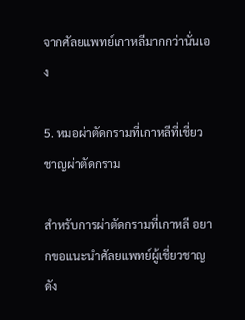จากศัลยแพทย์เกาหลีมากกว่านั่นเอง

5. หมอผ่าตัดกรามที่เกาหลีที่เชี่ยวชาญผ่าตัดกราม

สำหรับการผ่าตัดกรามที่เกาหลี อยากขอแนะนำศัลยแพทย์ผู้เชี่ยวชาญดัง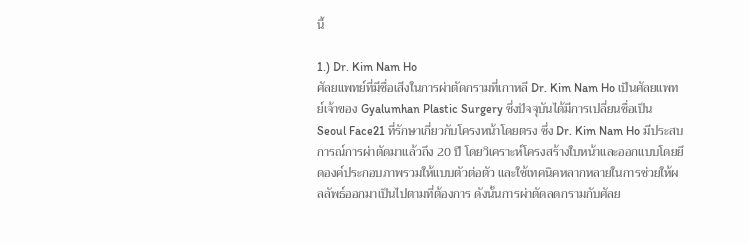นี้

1.) Dr. Kim Nam Ho
ศัลยแพทย์ที่มีชื่อเสีงในการผ่าตัดกรามที่เกาหลี Dr. Kim Nam Ho เป็นศัลยแพทย์เจ้าของ Gyalumhan Plastic Surgery ซึ่งปัจจุบันได้มีการเปลี่ยนชื่อเป็น Seoul Face21 ที่รักษาเกี่ยวกับโครงหน้าโดยตรง ซึ่ง Dr. Kim Nam Ho มีประสบการณ์การผ่าตัดมาแล้วถึง 20 ปี โดยวิเคราะห์โครงสร้างใบหน้าและออกแบบโดยยึดองค์ประกอบภาพรวมให้แบบตัวต่อตัว และใช้เทคนิคหลากหลายในการช่วยให้ผลลัพธ์ออกมาเป็นไปตามที่ต้องการ ดังนั้นการผ่าตัดลดกรามกับศัลย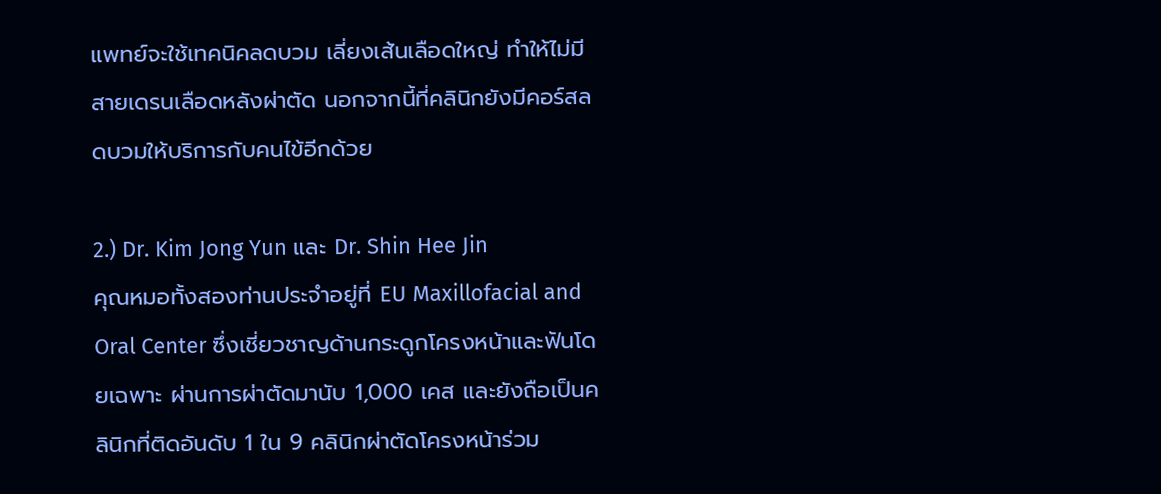แพทย์จะใช้เทคนิคลดบวม เลี่ยงเส้นเลือดใหญ่ ทำให้ไม่มีสายเดรนเลือดหลังผ่าตัด นอกจากนี้ที่คลินิกยังมีคอร์สลดบวมให้บริการกับคนไข้อีกด้วย

2.) Dr. Kim Jong Yun และ Dr. Shin Hee Jin
คุณหมอทั้งสองท่านประจำอยู่ที่ EU Maxillofacial and Oral Center ซึ่งเชี่ยวชาญด้านกระดูกโครงหน้าและฟันโดยเฉพาะ ผ่านการผ่าตัดมานับ 1,000 เคส และยังถือเป็นคลินิกที่ติดอันดับ 1 ใน 9 คลินิกผ่าตัดโครงหน้าร่วม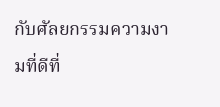กับศัลยกรรมความงามที่ดีที่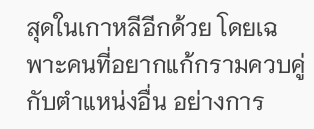สุดในเกาหลีอีกด้วย โดยเฉพาะคนที่อยากแก้กรามควบคู่กับตำแหน่งอื่น อย่างการ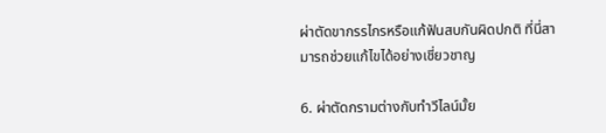ผ่าตัดขากรรไกรหรือแก้ฟันสบกันผิดปกติ ที่นี่สามารถช่วยแก้ไขได้อย่างเชี่ยวชาญ

6. ผ่าตัดกรามต่างกับทำวีไลน์มั้ย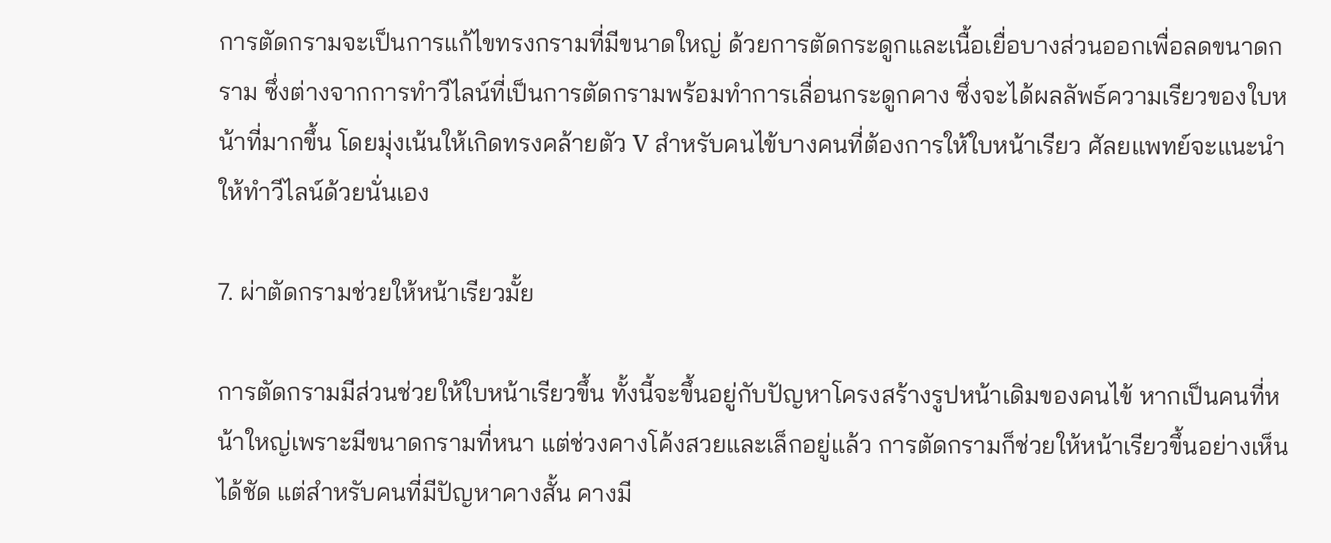การตัดกรามจะเป็นการแก้ไขทรงกรามที่มีขนาดใหญ่ ด้วยการตัดกระดูกและเนื้อเยื่อบางส่วนออกเพื่อลดขนาดกราม ซึ่งต่างจากการทำวีไลน์ที่เป็นการตัดกรามพร้อมทำการเลื่อนกระดูกคาง ซึ่งจะได้ผลลัพธ์ความเรียวของใบหน้าที่มากขึ้น โดยมุ่งเน้นให้เกิดทรงคล้ายตัว V สำหรับคนไข้บางคนที่ต้องการให้ใบหน้าเรียว ศัลยแพทย์จะแนะนำให้ทำวีไลน์ด้วยนั่นเอง

7. ผ่าตัดกรามช่วยให้หน้าเรียวมั้ย

การตัดกรามมีส่วนช่วยให้ใบหน้าเรียวขึ้น ทั้งนี้จะขึ้นอยู่กับปัญหาโครงสร้างรูปหน้าเดิมของคนไข้ หากเป็นคนที่หน้าใหญ่เพราะมีขนาดกรามที่หนา แต่ช่วงคางโค้งสวยและเล็กอยู่แล้ว การตัดกรามก็ช่วยให้หน้าเรียวขึ้นอย่างเห็นได้ชัด แต่สำหรับคนที่มีปัญหาคางสั้น คางมี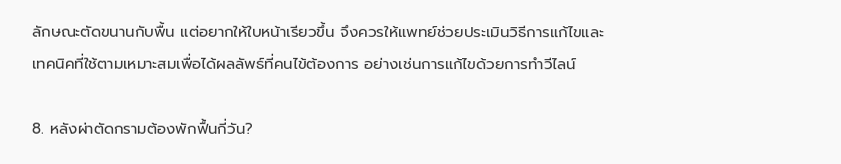ลักษณะตัดขนานกับพื้น แต่อยากให้ใบหน้าเรียวขึ้น จึงควรให้แพทย์ช่วยประเมินวิธีการแก้ไขและเทคนิคที่ใช้ตามเหมาะสมเพื่อได้ผลลัพธ์ที่คนไข้ต้องการ อย่างเช่นการแก้ไขด้วยการทำวีไลน์

8. หลังผ่าตัดกรามต้องพักฟื้นกี่วัน?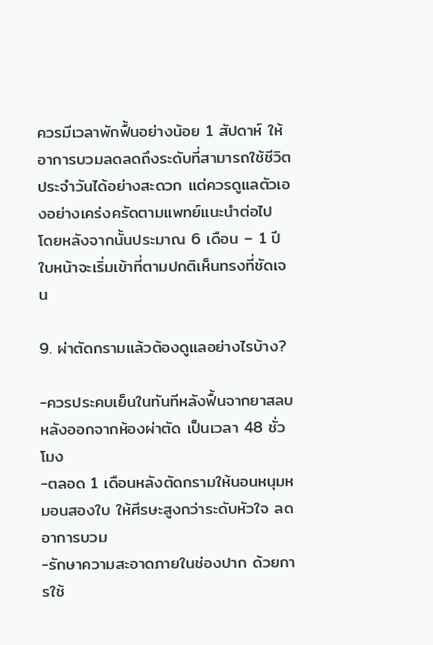ควรมีเวลาพักฟื้นอย่างน้อย 1 สัปดาห์ ให้อาการบวมลดลดถึงระดับที่สามารถใช้ชีวิตประจำวันได้อย่างสะดวก แต่ควรดูแลตัวเองอย่างเคร่งครัดตามแพทย์แนะนำต่อไป โดยหลังจากนั้นประมาณ 6 เดือน – 1 ปี ใบหน้าจะเริ่มเข้าที่ตามปกติเห็นทรงที่ชัดเจน

9. ผ่าตัดกรามแล้วต้องดูแลอย่างไรบ้าง?

-ควรประคบเย็นในทันทีหลังฟื้นจากยาสลบหลังออกจากห้องผ่าตัด เป็นเวลา 48 ชั่วโมง
-ตลอด 1 เดือนหลังตัดกรามให้นอนหนุมหมอนสองใบ ให้ศีรษะสูงกว่าระดับหัวใจ ลดอาการบวม
-รักษาความสะอาดภายในช่องปาก ด้วยการใช้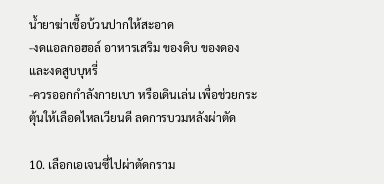น้ำยาฆ่าเชื้อบ้วนปากให้สะอาด
-งดแอลกอฮอล์ อาหารเสริม ของดิบ ของดอง และงดสูบบุหรี่
-ควรออกกำลังกายเบา หรือเดินเล่น เพื่อช่วยกระตุ้นให้เลือดไหลเวียนดี ลดการบวมหลังผ่าตัด

10. เลือกเอเจนซี่ไปผ่าตัดกราม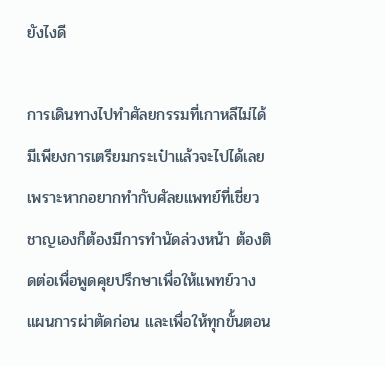ยังไงดี

การเดินทางไปทำศัลยกรรมที่เกาหลีไม่ได้มีเพียงการเตรียมกระเป๋าแล้วจะไปได้เลย เพราะหากอยากทำกับศัลยแพทย์ที่เชี่ยวชาญเองก็ต้องมีการทำนัดล่วงหน้า ต้องติดต่อเพื่อพูดคุยปรึกษาเพื่อให้แพทย์วางแผนการผ่าตัดก่อน และเพื่อให้ทุกขั้นตอน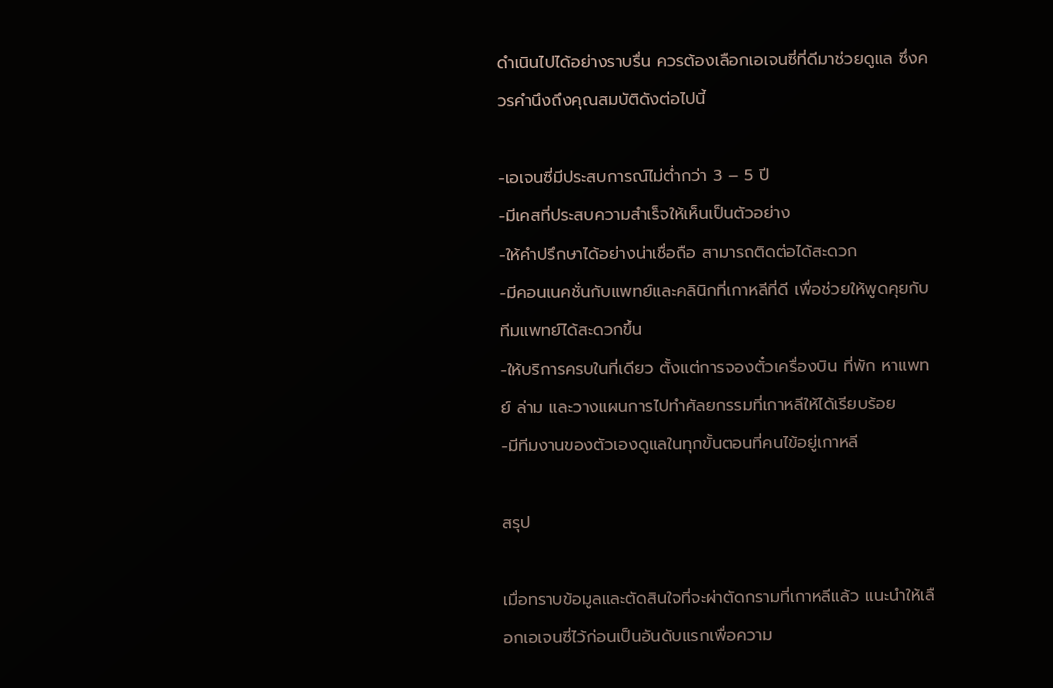ดำเนินไปได้อย่างราบรื่น ควรต้องเลือกเอเจนซี่ที่ดีมาช่วยดูแล ซึ่งควรคำนึงถึงคุณสมบัติดังต่อไปนี้

-เอเจนซี่มีประสบการณ์ไม่ต่ำกว่า 3 – 5 ปี
-มีเคสที่ประสบความสำเร็จให้เห็นเป็นตัวอย่าง
-ให้คำปรึกษาได้อย่างน่าเชื่อถือ สามารถติดต่อได้สะดวก
-มีคอนเนคชั่นกับแพทย์และคลินิกที่เกาหลีที่ดี เพื่อช่วยให้พูดคุยกับทีมแพทย์ได้สะดวกขึ้น
-ให้บริการครบในที่เดียว ตั้งแต่การจองตั๋วเครื่องบิน ที่พัก หาแพทย์ ล่าม และวางแผนการไปทำศัลยกรรมที่เกาหลีให้ได้เรียบร้อย
-มีทีมงานของตัวเองดูแลในทุกขั้นตอนที่คนไข้อยู่เกาหลี

สรุป

เมื่อทราบข้อมูลและตัดสินใจที่จะผ่าตัดกรามที่เกาหลีแล้ว แนะนำให้เลือกเอเจนซี่ไว้ก่อนเป็นอันดับแรกเพื่อความ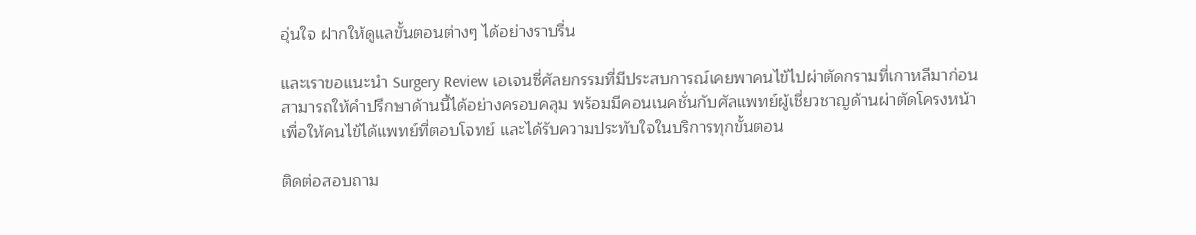อุ่นใจ ฝากให้ดูแลขั้นตอนต่างๆ ได้อย่างราบรื่น

และเราขอแนะนำ Surgery Review เอเจนซี่ศัลยกรรมที่มีประสบการณ์เคยพาคนไข้ไปผ่าตัดกรามที่เกาหลีมาก่อน สามารถให้คำปรึกษาด้านนี้ได้อย่างครอบคลุม พร้อมมีคอนเนคชั่นกับศัลแพทย์ผู้เชี่ยวชาญด้านผ่าตัดโครงหน้า เพื่อให้คนไข้ได้แพทย์ที่ตอบโจทย์ และได้รับความประทับใจในบริการทุกขั้นตอน

ติดต่อสอบถาม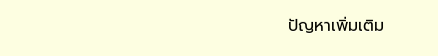ปัญหาเพิ่มเติม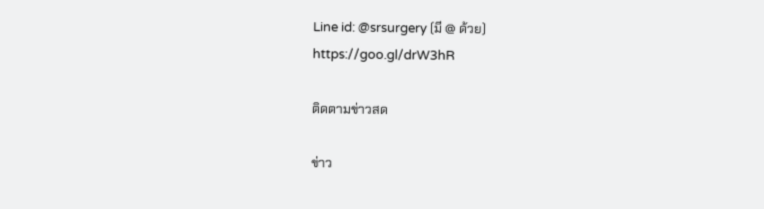Line id: @srsurgery (มี @ ด้วย)
https://goo.gl/drW3hR

ติดตามข่าวสด

ข่าว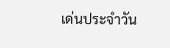เด่นประจำวัน